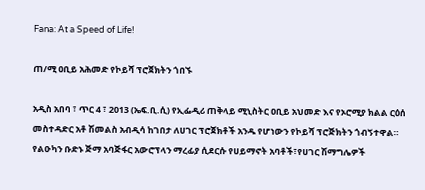Fana: At a Speed of Life!

ጠ/ሚ ዐቢይ አሕመድ የኮይሻ ፕሮጀክትን ጎበኙ

አዲስ አበባ ፣ ጥር 4 ፣ 2013 (ኤፍ.ቢ.ሲ) የኢፌዲሪ ጠቅላይ ሚኒስትር ዐቢይ አህመድ እና የኦሮሚያ ክልል ርዕሰ መስተዳድር አቶ ሽመልስ አብዲሳ ከገበታ ለሀገር ፕሮጀክቶች አንዱ የሆነውን የኮይሻ ፕሮጅክትን ጎብኝተዋል።
የልዑካን ቡድኑ ጅማ አባጅፋር አውሮፕላን ማረፊያ ሲደርሱ የሀይማኖት አባቶች፣የሀገር ሽማግሌዎች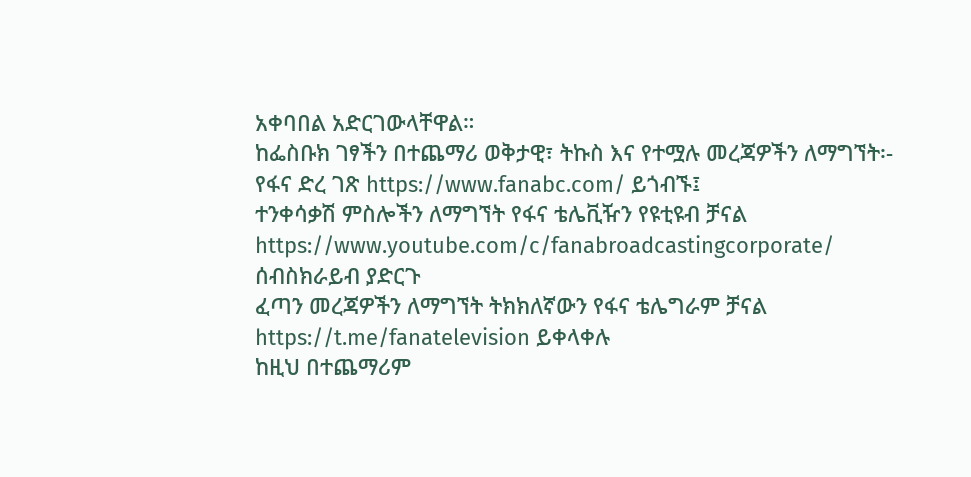አቀባበል አድርገውላቸዋል።
ከፌስቡክ ገፃችን በተጨማሪ ወቅታዊ፣ ትኩስ እና የተሟሉ መረጃዎችን ለማግኘት፡-
የፋና ድረ ገጽ https://www.fanabc.com/ ይጎብኙ፤
ተንቀሳቃሽ ምስሎችን ለማግኘት የፋና ቴሌቪዥን የዩቲዩብ ቻናል https://www.youtube.com/c/fanabroadcastingcorporate/ ሰብስክራይብ ያድርጉ
ፈጣን መረጃዎችን ለማግኘት ትክክለኛውን የፋና ቴሌግራም ቻናል https://t.me/fanatelevision ይቀላቀሉ
ከዚህ በተጨማሪም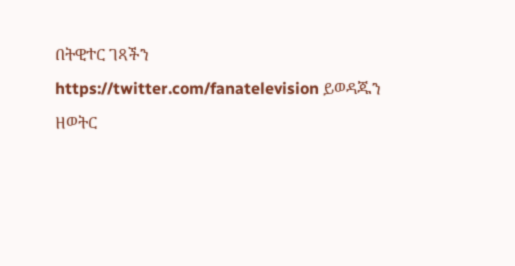በትዊተር ገጻችን https://twitter.com/fanatelevision ይወዳጁን
ዘወትር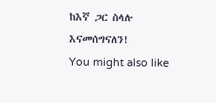ከእኛ ጋር ስላሉ እናመሰግናለን!
You might also like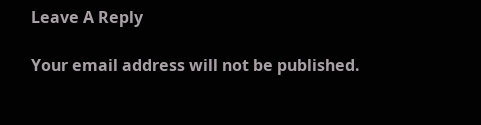Leave A Reply

Your email address will not be published.